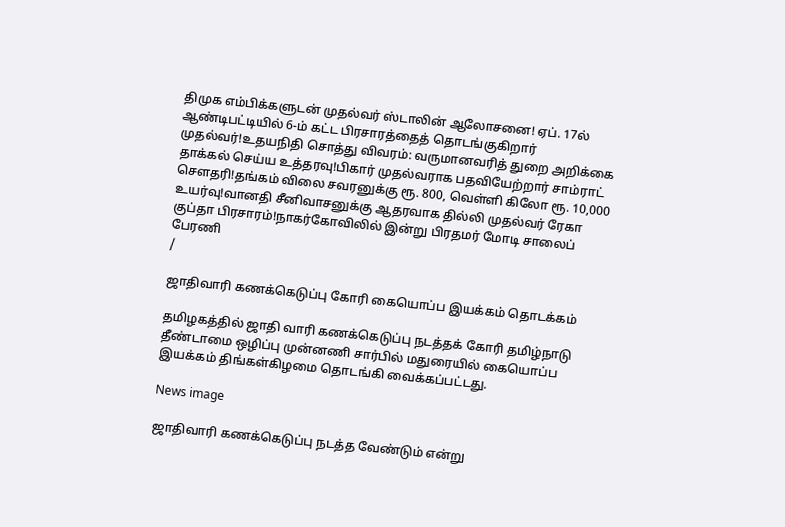திமுக எம்பிக்களுடன் முதல்வர் ஸ்டாலின் ஆலோசனை! ஏப். 17ல் ஆண்டிபட்டியில் 6-ம் கட்ட பிரசாரத்தைத் தொடங்குகிறார் முதல்வர்!உதயநிதி சொத்து விவரம்: வருமானவரித் துறை அறிக்கை தாக்கல் செய்ய உத்தரவு!பிகார் முதல்வராக பதவியேற்றார் சாம்ராட் சௌதரி!தங்கம் விலை சவரனுக்கு ரூ. 800, வெள்ளி கிலோ ரூ. 10,000 உயர்வு!வானதி சீனிவாசனுக்கு ஆதரவாக தில்லி முதல்வர் ரேகா குப்தா பிரசாரம்!நாகர்கோவிலில் இன்று பிரதமர் மோடி சாலைப் பேரணி
/

ஜாதிவாரி கணக்கெடுப்பு கோரி கையொப்ப இயக்கம் தொடக்கம்

தமிழகத்தில் ஜாதி வாரி கணக்கெடுப்பு நடத்தக் கோரி தமிழ்நாடு தீண்டாமை ஒழிப்பு முன்னணி சார்பில் மதுரையில் கையொப்ப இயக்கம் திங்கள்கிழமை தொடங்கி வைக்கப்பட்டது.

News image

ஜாதிவாரி கணக்கெடுப்பு நடத்த வேண்டும் என்று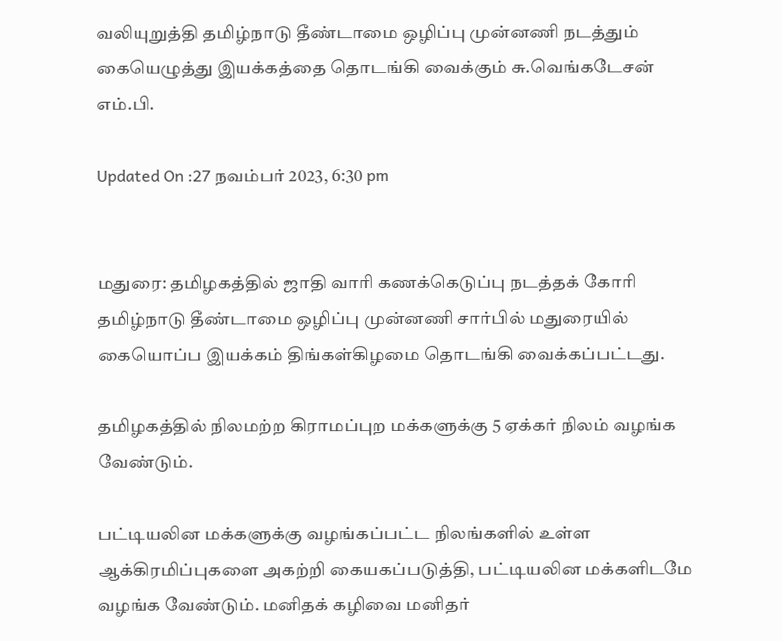வலியுறுத்தி தமிழ்நாடு தீண்டாமை ஒழிப்பு முன்னணி நடத்தும் கையெழுத்து இயக்கத்தை தொடங்கி வைக்கும் சு.வெங்கடேசன் எம்.பி.

Updated On :27 நவம்பர் 2023, 6:30 pm


மதுரை: தமிழகத்தில் ஜாதி வாரி கணக்கெடுப்பு நடத்தக் கோரி தமிழ்நாடு தீண்டாமை ஒழிப்பு முன்னணி சார்பில் மதுரையில் கையொப்ப இயக்கம் திங்கள்கிழமை தொடங்கி வைக்கப்பட்டது.

தமிழகத்தில் நிலமற்ற கிராமப்புற மக்களுக்கு 5 ஏக்கர் நிலம் வழங்க வேண்டும்.

பட்டியலின மக்களுக்கு வழங்கப்பட்ட நிலங்களில் உள்ள ஆக்கிரமிப்புகளை அகற்றி கையகப்படுத்தி, பட்டியலின மக்களிடமே வழங்க வேண்டும். மனிதக் கழிவை மனிதர்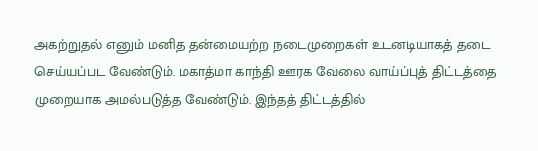அகற்றுதல் எனும் மனித தன்மையற்ற நடைமுறைகள் உடனடியாகத் தடை செய்யப்பட வேண்டும். மகாத்மா காந்தி ஊரக வேலை வாய்ப்புத் திட்டத்தை முறையாக அமல்படுத்த வேண்டும். இந்தத் திட்டத்தில்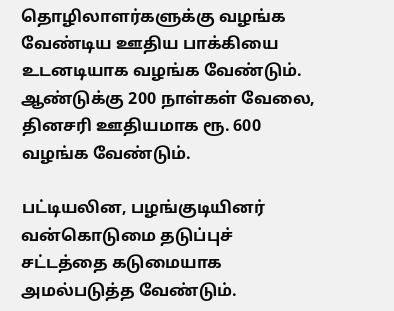தொழிலாளர்களுக்கு வழங்க வேண்டிய ஊதிய பாக்கியை உடனடியாக வழங்க வேண்டும். ஆண்டுக்கு 200 நாள்கள் வேலை, தினசரி ஊதியமாக ரூ. 600 வழங்க வேண்டும்.

பட்டியலின, பழங்குடியினர் வன்கொடுமை தடுப்புச் சட்டத்தை கடுமையாக அமல்படுத்த வேண்டும்.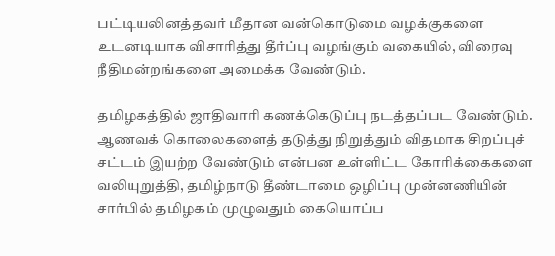பட்டியலினத்தவர் மீதான வன்கொடுமை வழக்குகளை உடனடியாக விசாரித்து தீர்ப்பு வழங்கும் வகையில், விரைவு நீதிமன்றங்களை அமைக்க வேண்டும்.

தமிழகத்தில் ஜாதிவாரி கணக்கெடுப்பு நடத்தப்பட வேண்டும். ஆணவக் கொலைகளைத் தடுத்து நிறுத்தும் விதமாக சிறப்புச் சட்டம் இயற்ற வேண்டும் என்பன உள்ளிட்ட கோரிக்கைகளை வலியுறுத்தி, தமிழ்நாடு தீண்டாமை ஒழிப்பு முன்னணியின் சார்பில் தமிழகம் முழுவதும் கையொப்ப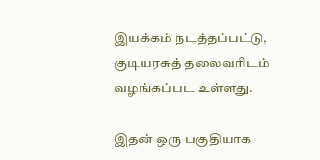இயக்கம் நடத்தப்பட்டு, குடியரசுத் தலைவரிடம் வழங்கப்பட உள்ளது.

இதன் ஒரு பகுதியாக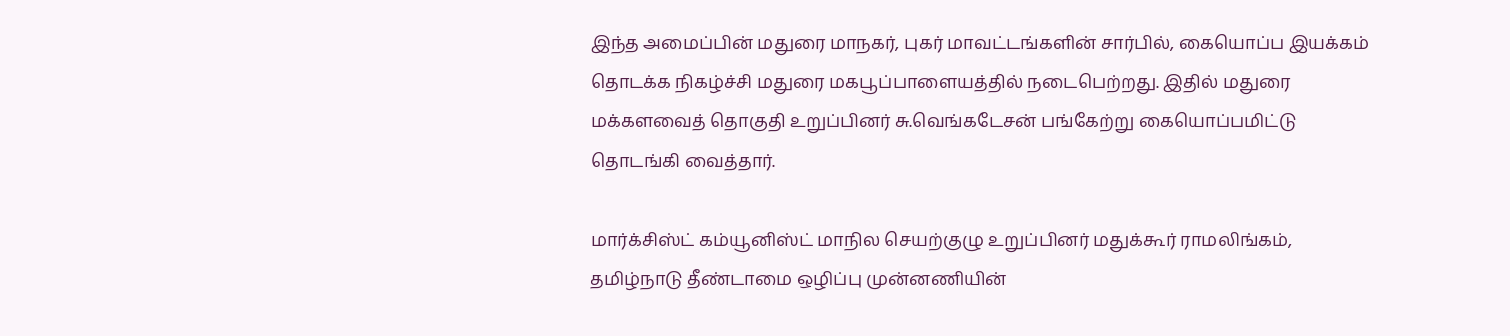இந்த அமைப்பின் மதுரை மாநகர், புகர் மாவட்டங்களின் சார்பில், கையொப்ப இயக்கம் தொடக்க நிகழ்ச்சி மதுரை மகபூப்பாளையத்தில் நடைபெற்றது. இதில் மதுரை மக்களவைத் தொகுதி உறுப்பினர் சு.வெங்கடேசன் பங்கேற்று கையொப்பமிட்டு தொடங்கி வைத்தார்.

மார்க்சிஸ்ட் கம்யூனிஸ்ட் மாநில செயற்குழு உறுப்பினர் மதுக்கூர் ராமலிங்கம், தமிழ்நாடு தீண்டாமை ஒழிப்பு முன்னணியின்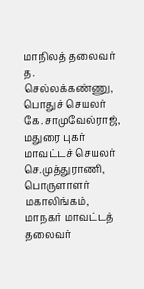மாநிலத் தலைவர் த. செல்லக்கண்ணு, பொதுச் செயலர் கே.சாமுவேல்ராஜ், மதுரை புகர் மாவட்டச் செயலர் செ.முத்துராணி, பொருளாளர் மகாலிங்கம், மாநகர் மாவட்டத் தலைவர்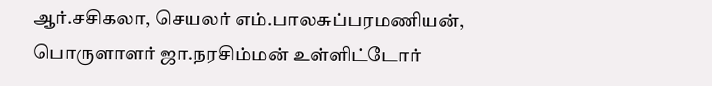ஆர்.சசிகலா, செயலர் எம்.பாலசுப்பரமணியன், பொருளாளர் ஜா.நரசிம்மன் உள்ளிட்டோர்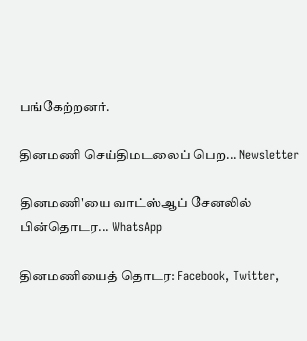பங்கேற்றனர்.

தினமணி செய்திமடலைப் பெற... Newsletter

தினமணி'யை வாட்ஸ்ஆப் சேனலில் பின்தொடர... WhatsApp

தினமணியைத் தொடர: Facebook, Twitter,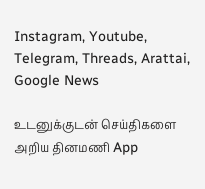Instagram, Youtube, Telegram, Threads, Arattai, Google News

உடனுக்குடன் செய்திகளை அறிய தினமணி App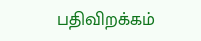பதிவிறக்கம்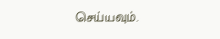செய்யவும்.